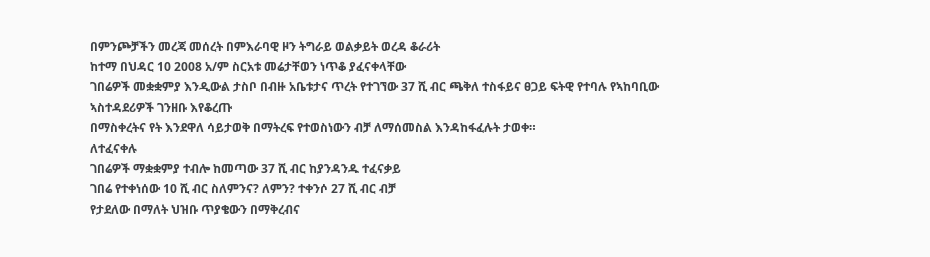በምንጮቻችን መረጃ መሰረት በምእራባዊ ዞን ትግራይ ወልቃይት ወረዳ ቆራሪት
ከተማ በህዳር 10 2008 አ/ም ስርአቱ መሬታቸወን ነጥቆ ያፈናቀላቸው
ገበሬዎች መቋቋምያ እንዲውል ታስቦ በብዙ አቤቱታና ጥረት የተገኘው 37 ሺ ብር ጫቅለ ተስፋይና ፀጋይ ፍትዊ የተባሉ የኣከባቢው ኣስተዳደሪዎች ገንዘቡ እየቆረጡ
በማስቀረትና የት እንደዋለ ሳይታወቅ በማትረፍ የተወስነውን ብቻ ለማሰመስል እንዳከፋፈሉት ታወቀ።
ለተፈናቀሉ
ገበሬዎች ማቋቋምያ ተብሎ ከመጣው 37 ሺ ብር ከያንዳንዱ ተፈናቃይ
ገበሬ የተቀነሰው 10 ሺ ብር ስለምንና? ለምን? ተቀንሶ 27 ሺ ብር ብቻ
የታደለው በማለት ህዝቡ ጥያቄውን በማቅረብና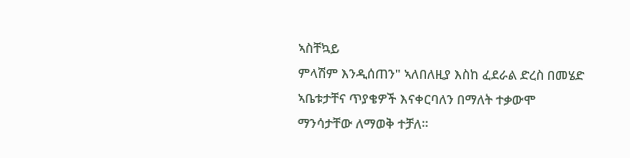ኣስቸኳይ
ምላሽም እንዲሰጠን" ኣለበለዚያ እስከ ፈደራል ድረስ በመሄድ ኣቤቱታቸና ጥያቄዎች እናቀርባለን በማለት ተቃውሞ
ማንሳታቸው ለማወቅ ተቻለ።